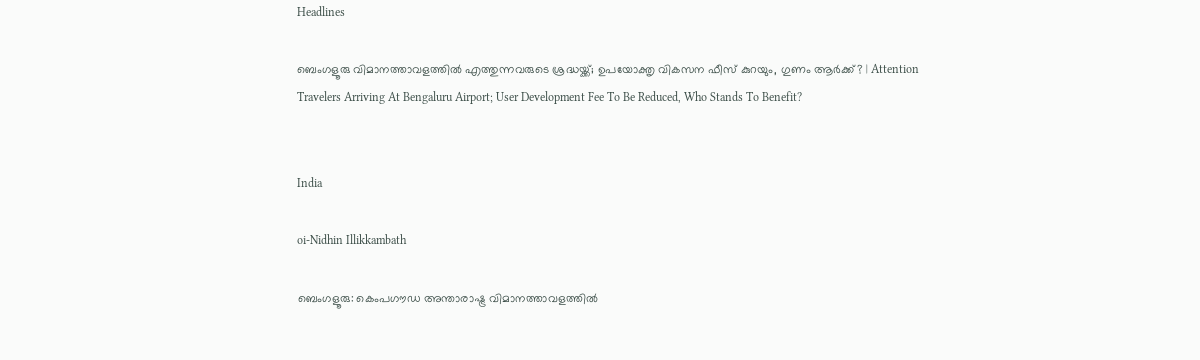Headlines

ബെംഗളൂരു വിമാനത്താവളത്തിൽ എത്തുന്നവരുടെ ശ്രദ്ധയ്ക്ക്; ഉപയോക്തൃ വികസന ഫീസ് കുറയും, ഗുണം ആർക്ക്? | Attention Travelers Arriving At Bengaluru Airport; User Development Fee To Be Reduced, Who Stands To Benefit?


India

oi-Nidhin Illikkambath

ബെംഗളൂരു: കെംപഗൗഡ അന്താരാഷ്ട്ര വിമാനത്താവളത്തിൽ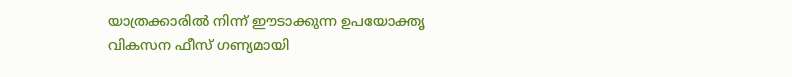യാത്രക്കാരിൽ നിന്ന് ഈടാക്കുന്ന ഉപയോക്തൃ വികസന ഫീസ് ഗണ്യമായി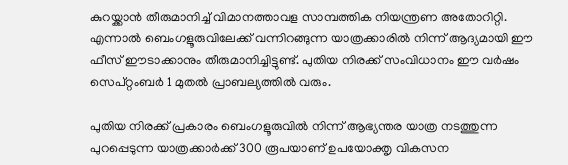കുറയ്ക്കാൻ തീരുമാനിച്ച് വിമാനത്താവള സാമ്പത്തിക നിയന്ത്രണ അതോറിറ്റി. എന്നാൽ ബെംഗളൂരുവിലേക്ക് വന്നിറങ്ങുന്ന യാത്രക്കാരിൽ നിന്ന് ആദ്യമായി ഈ ഫീസ് ഈടാക്കാനും തീരുമാനിച്ചിട്ടുണ്ട്. പുതിയ നിരക്ക് സംവിധാനം ഈ വർഷം സെപ്റ്റംബർ 1 മുതൽ പ്രാബല്യത്തിൽ വരും.

പുതിയ നിരക്ക് പ്രകാരം ബെംഗളൂരുവിൽ നിന്ന് ആഭ്യന്തര യാത്ര നടത്തുന്ന പുറപ്പെടുന്ന യാത്രക്കാർക്ക് 300 രൂപയാണ് ഉപയോക്തൃ വികസന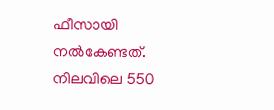ഫീസായി നൽകേണ്ടത്. നിലവിലെ 550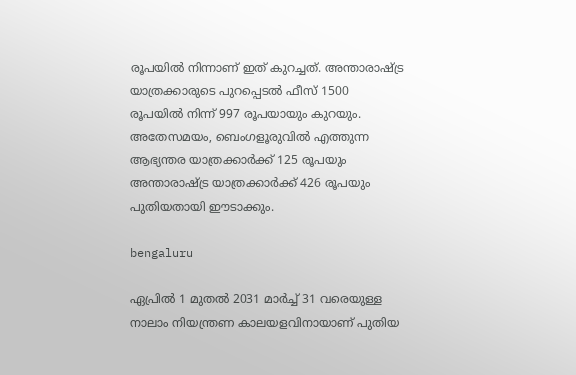രൂപയിൽ നിന്നാണ് ഇത് കുറച്ചത്. അന്താരാഷ്ട്ര യാത്രക്കാരുടെ പുറപ്പെടൽ ഫീസ് 1500 രൂപയിൽ നിന്ന് 997 രൂപയായും കുറയും. അതേസമയം, ബെംഗളൂരുവിൽ എത്തുന്ന ആഭ്യന്തര യാത്രക്കാർക്ക് 125 രൂപയും അന്താരാഷ്ട്ര യാത്രക്കാർക്ക് 426 രൂപയും പുതിയതായി ഈടാക്കും.

bengaluru

ഏപ്രിൽ 1 മുതൽ 2031 മാർച്ച് 31 വരെയുള്ള നാലാം നിയന്ത്രണ കാലയളവിനായാണ് പുതിയ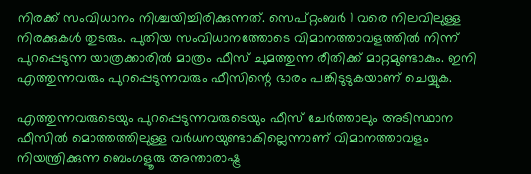നിരക്ക് സംവിധാനം നിശ്ചയിച്ചിരിക്കുന്നത്. സെപ്റ്റംബർ 1 വരെ നിലവിലുള്ള നിരക്കുകൾ തുടരും. പുതിയ സംവിധാനത്തോടെ വിമാനത്താവളത്തിൽ നിന്ന് പുറപ്പെടുന്ന യാത്രക്കാരിൽ മാത്രം ഫീസ് ചുമത്തുന്ന രീതിക്ക് മാറ്റമുണ്ടാകും. ഇനി എത്തുന്നവരും പുറപ്പെടുന്നവരും ഫീസിന്റെ ഭാരം പങ്കിടുടുകയാണ് ചെയ്യുക.

എത്തുന്നവരുടെയും പുറപ്പെടുന്നവരുടെയും ഫീസ് ചേർത്താലും അടിസ്ഥാന ഫീസിൽ മൊത്തത്തിലുള്ള വർധനയുണ്ടാകില്ലെന്നാണ് വിമാനത്താവളം നിയന്ത്രിക്കുന്ന ബെംഗളൂരു അന്താരാഷ്ട്ര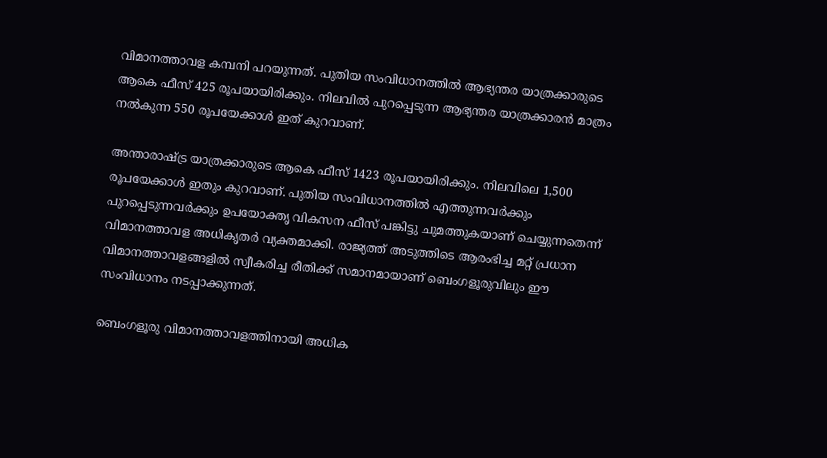വിമാനത്താവള കമ്പനി പറയുന്നത്. പുതിയ സംവിധാനത്തിൽ ആഭ്യന്തര യാത്രക്കാരുടെ ആകെ ഫീസ് 425 രൂപയായിരിക്കും. നിലവിൽ പുറപ്പെടുന്ന ആഭ്യന്തര യാത്രക്കാരൻ മാത്രം നൽകുന്ന 550 രൂപയേക്കാൾ ഇത് കുറവാണ്.

അന്താരാഷ്ട്ര യാത്രക്കാരുടെ ആകെ ഫീസ് 1423 രൂപയായിരിക്കും. നിലവിലെ 1,500 രൂപയേക്കാൾ ഇതും കുറവാണ്. പുതിയ സംവിധാനത്തിൽ എത്തുന്നവർക്കും പുറപ്പെടുന്നവർക്കും ഉപയോക്തൃ വികസന ഫീസ് പങ്കിട്ടു ചുമത്തുകയാണ് ചെയ്യുന്നതെന്ന് വിമാനത്താവള അധികൃതർ വ്യക്തമാക്കി. രാജ്യത്ത് അടുത്തിടെ ആരംഭിച്ച മറ്റ് പ്രധാന വിമാനത്താവളങ്ങളിൽ സ്വീകരിച്ച രീതിക്ക് സമാനമായാണ് ബെംഗളൂരുവിലും ഈ സംവിധാനം നടപ്പാക്കുന്നത്.

ബെംഗളൂരു വിമാനത്താവളത്തിനായി അധിക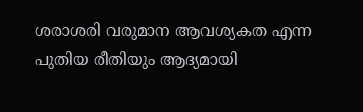ശരാശരി വരുമാന ആവശ്യകത എന്ന പുതിയ രീതിയും ആദ്യമായി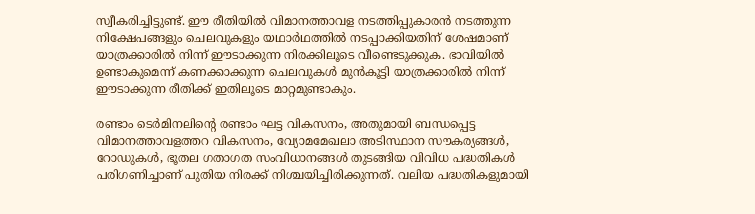സ്വീകരിച്ചിട്ടുണ്ട്. ഈ രീതിയിൽ വിമാനത്താവള നടത്തിപ്പുകാരൻ നടത്തുന്ന നിക്ഷേപങ്ങളും ചെലവുകളും യഥാർഥത്തിൽ നടപ്പാക്കിയതിന് ശേഷമാണ് യാത്രക്കാരിൽ നിന്ന് ഈടാക്കുന്ന നിരക്കിലൂടെ വീണ്ടെടുക്കുക. ഭാവിയിൽ ഉണ്ടാകുമെന്ന് കണക്കാക്കുന്ന ചെലവുകൾ മുൻകൂട്ടി യാത്രക്കാരിൽ നിന്ന് ഈടാക്കുന്ന രീതിക്ക് ഇതിലൂടെ മാറ്റമുണ്ടാകും.

രണ്ടാം ടെർമിനലിന്റെ രണ്ടാം ഘട്ട വികസനം, അതുമായി ബന്ധപ്പെട്ട വിമാനത്താവളത്തറ വികസനം, വ്യോമമേഖലാ അടിസ്ഥാന സൗകര്യങ്ങൾ, റോഡുകൾ, ഭൂതല ഗതാഗത സംവിധാനങ്ങൾ തുടങ്ങിയ വിവിധ പദ്ധതികൾ പരിഗണിച്ചാണ് പുതിയ നിരക്ക് നിശ്ചയിച്ചിരിക്കുന്നത്. വലിയ പദ്ധതികളുമായി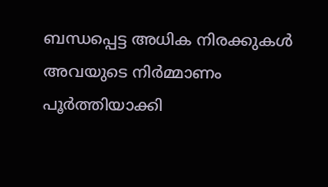ബന്ധപ്പെട്ട അധിക നിരക്കുകൾ അവയുടെ നിർമ്മാണം പൂർത്തിയാക്കി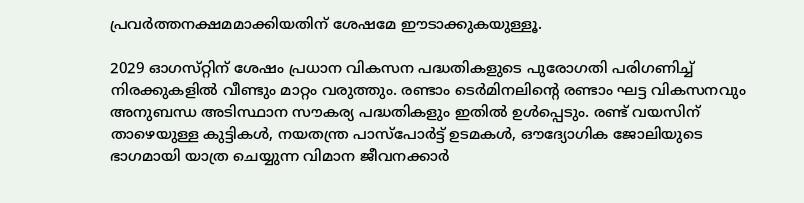പ്രവർത്തനക്ഷമമാക്കിയതിന് ശേഷമേ ഈടാക്കുകയുള്ളൂ.

2029 ഓഗസ്‌റ്റിന് ശേഷം പ്രധാന വികസന പദ്ധതികളുടെ പുരോഗതി പരിഗണിച്ച് നിരക്കുകളിൽ വീണ്ടും മാറ്റം വരുത്തും. രണ്ടാം ടെർമിനലിന്റെ രണ്ടാം ഘട്ട വികസനവും അനുബന്ധ അടിസ്ഥാന സൗകര്യ പദ്ധതികളും ഇതിൽ ഉൾപ്പെടും. രണ്ട് വയസിന് താഴെയുള്ള കുട്ടികൾ, നയതന്ത്ര പാസ്‌പോർട്ട് ഉടമകൾ, ഔദ്യോഗിക ജോലിയുടെ ഭാഗമായി യാത്ര ചെയ്യുന്ന വിമാന ജീവനക്കാർ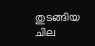തുടങ്ങിയ ചില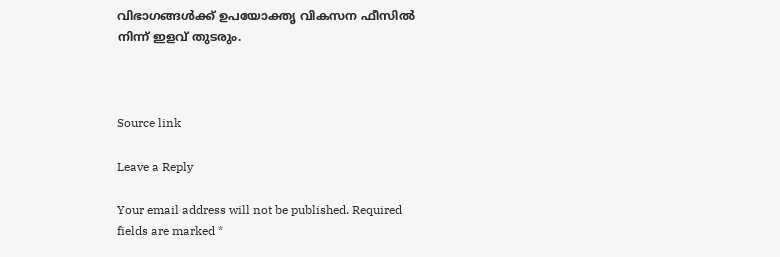വിഭാഗങ്ങൾക്ക് ഉപയോക്തൃ വികസന ഫീസിൽ നിന്ന് ഇളവ് തുടരും.



Source link

Leave a Reply

Your email address will not be published. Required fields are marked *